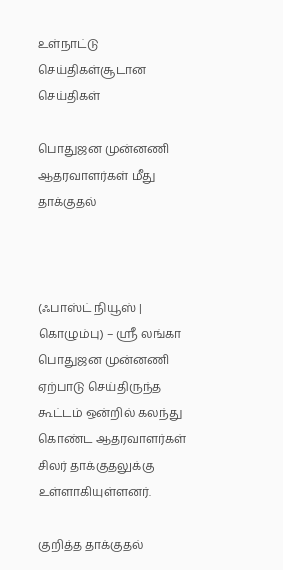உள்நாட்டு செய்திகள்சூடான செய்திகள்

பொதுஜன முன்னணி ஆதரவாளர்கள் மீது தாக்குதல்



(ஃபாஸ்ட் நியூஸ் | கொழும்பு) – ஶ்ரீ லங்கா பொதுஜன முன்னணி ஏற்பாடு செய்திருந்த கூட்டம் ஒன்றில் கலந்து கொண்ட ஆதரவாளர்கள் சிலர் தாக்குதலுக்கு உள்ளாகியுள்ளனர்.

குறித்த தாக்குதல்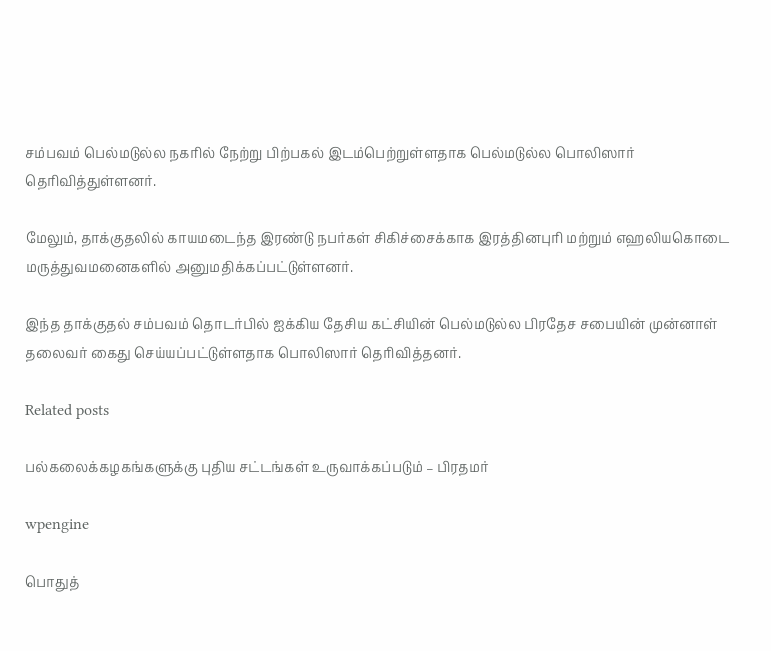சம்பவம் பெல்மடுல்ல நகரில் நேற்று பிற்பகல் இடம்பெற்றுள்ளதாக பெல்மடுல்ல பொலிஸார் தெரிவித்துள்ளனர்.

மேலும், தாக்குதலில் காயமடைந்த இரண்டு நபர்கள் சிகிச்சைக்காக இரத்தினபுரி மற்றும் எஹலியகொடை மருத்துவமனைகளில் அனுமதிக்கப்பட்டுள்ளனர்.

இந்த தாக்குதல் சம்பவம் தொடர்பில் ஐக்கிய தேசிய கட்சியின் பெல்மடுல்ல பிரதேச சபையின் முன்னாள் தலைவர் கைது செய்யப்பட்டுள்ளதாக பொலிஸார் தெரிவித்தனர்.

Related posts

பல்கலைக்கழகங்களுக்கு புதிய சட்டங்கள் உருவாக்கப்படும் – பிரதமர்

wpengine

பொதுத்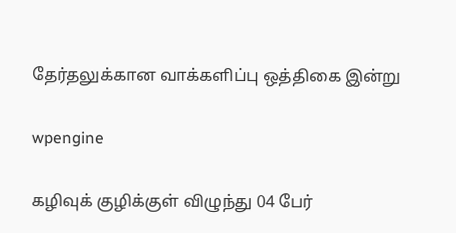தேர்தலுக்கான வாக்களிப்பு ஒத்திகை இன்று

wpengine

கழிவுக் குழிக்குள் விழுந்து 04 பேர்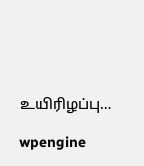உயிரிழப்பு…

wpengine